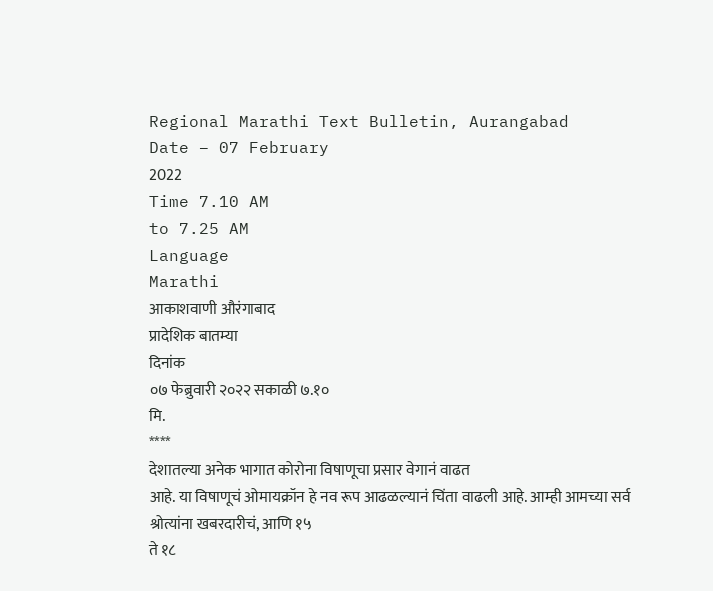Regional Marathi Text Bulletin, Aurangabad
Date – 07 February
2022
Time 7.10 AM
to 7.25 AM
Language
Marathi
आकाशवाणी औरंगाबाद
प्रादेशिक बातम्या
दिनांक
०७ फेब्रुवारी २०२२ सकाळी ७.१०
मि.
****
देशातल्या अनेक भागात कोरोना विषाणूचा प्रसार वेगानं वाढत
आहे. या विषाणूचं ओमायक्रॉन हे नव रूप आढळल्यानं चिंता वाढली आहे. आम्ही आमच्या सर्व श्रोत्यांना खबरदारीचं, आणि १५
ते १८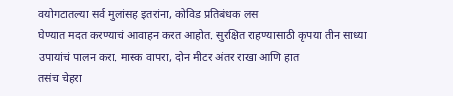वयोगटातल्या सर्व मुलांसह इतरांना, कोविड प्रतिबंधक लस
घेण्यात मदत करण्याचं आवाहन करत आहोत. सुरक्षित राहण्यासाठी कृपया तीन साध्या
उपायांचं पालन करा. मास्क वापरा, दोन मीटर अंतर राखा आणि हात
तसंच चेहरा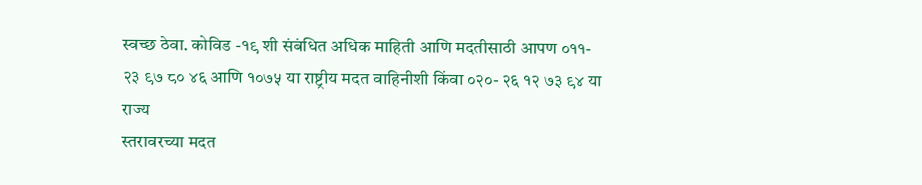स्वच्छ ठेवा. कोविड -१९ शी संबंधित अधिक माहिती आणि मदतीसाठी आपण ०११-
२३ ९७ ८० ४६ आणि १०७५ या राष्ट्रीय मदत वाहिनीशी किंवा ०२०- २६ १२ ७३ ९४ या राज्य
स्तरावरच्या मदत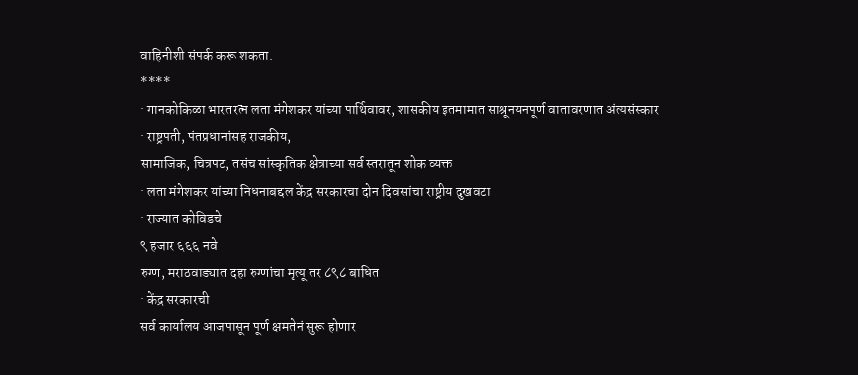वाहिनीशी संपर्क करू शकता.
****
· गानकोकिळा भारतरत्न लता मंगेशकर यांच्या पार्थिवावर, शासकीय इतमामात साश्रूनयनपूर्ण वातावरणात अंत्यसंस्कार
· राष्ट्रपती, पंतप्रधानांसह राजकीय,
सामाजिक, चित्रपट, तसंच सांस्कृतिक क्षेत्राच्या सर्व स्तरातून शोक व्यक्त
· लता मंगेशकर यांच्या निधनाबद्दल केंद्र सरकारचा दोन दिवसांचा राष्ट्रीय दुखवटा
· राज्यात कोविडचे
९ हजार ६६६ नवे
रुग्ण, मराठवाड्यात दहा रुग्णांचा मृत्यू तर ८९८ बाधित
· केंद्र सरकारची
सर्व कार्यालय आजपासून पूर्ण क्षमतेनं सुरू होणार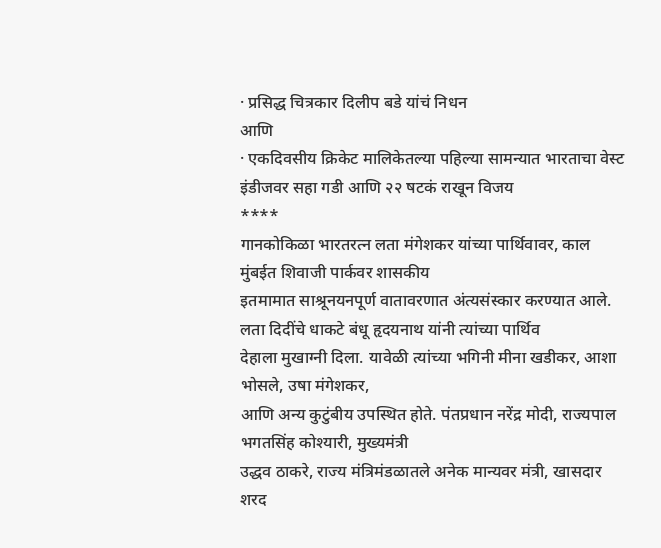· प्रसिद्ध चित्रकार दिलीप बडे यांचं निधन
आणि
· एकदिवसीय क्रिकेट मालिकेतल्या पहिल्या सामन्यात भारताचा वेस्ट इंडीजवर सहा गडी आणि २२ षटकं राखून विजय
****
गानकोकिळा भारतरत्न लता मंगेशकर यांच्या पार्थिवावर, काल मुंबईत शिवाजी पार्कवर शासकीय
इतमामात साश्रूनयनपूर्ण वातावरणात अंत्यसंस्कार करण्यात आले. लता दिदींचे धाकटे बंधू हृदयनाथ यांनी त्यांच्या पार्थिव
देहाला मुखाग्नी दिला. यावेळी त्यांच्या भगिनी मीना खडीकर, आशा भोसले, उषा मंगेशकर,
आणि अन्य कुटुंबीय उपस्थित होते. पंतप्रधान नरेंद्र मोदी, राज्यपाल भगतसिंह कोश्यारी, मुख्यमंत्री
उद्धव ठाकरे, राज्य मंत्रिमंडळातले अनेक मान्यवर मंत्री, खासदार शरद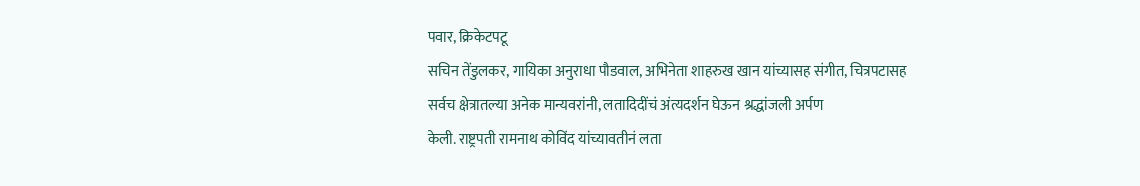पवार, क्रिकेटपटू
सचिन तेंडुलकर, गायिका अनुराधा पौडवाल, अभिनेता शाहरुख खान यांच्यासह संगीत, चित्रपटासह
सर्वच क्षेत्रातल्या अनेक मान्यवरांनी, लतादिदींचं अंत्यदर्शन घेऊन श्रद्धांजली अर्पण
केली. राष्ट्रपती रामनाथ कोविंद यांच्यावतीनं लता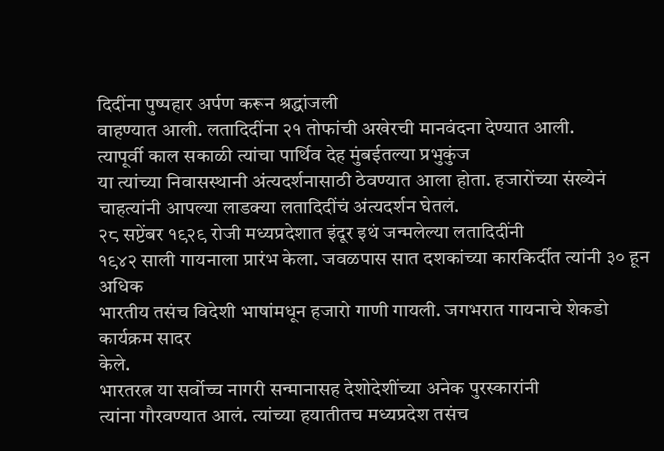दिदींना पुष्पहार अर्पण करून श्रद्धांजली
वाहण्यात आली. लतादिदींना २१ तोफांची अखेरची मानवंदना देण्यात आली.
त्यापूर्वी काल सकाळी त्यांचा पार्थिव देह मुंबईतल्या प्रभुकुंज
या त्यांच्या निवासस्थानी अंत्यदर्शनासाठी ठेवण्यात आला होता. हजारोंच्या संख्येनं
चाहत्यांनी आपल्या लाडक्या लतादिदींचं अंत्यदर्शन घेतलं.
२८ सप्टेंबर १९२९ रोजी मध्यप्रदेशात इंदूर इथं जन्मलेल्या लतादिदींनी
१९४२ साली गायनाला प्रारंभ केला. जवळपास सात दशकांच्या कारकिर्दीत त्यांनी ३० हून अधिक
भारतीय तसंच विदेशी भाषांमधून हजारो गाणी गायली. जगभरात गायनाचे शेकडो कार्यक्रम सादर
केले.
भारतरत्न या सर्वोच्च नागरी सन्मानासह देशोदेशींच्या अनेक पुरस्कारांनी
त्यांना गौरवण्यात आलं. त्यांच्या हयातीतच मध्यप्रदेश तसंच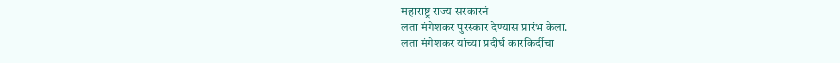महाराष्ट्र राज्य सरकारनं
लता मंगेशकर पुरस्कार देण्यास प्रारंभ केला.
लता मंगेशकर यांच्या प्रदीर्घ कारकिर्दीचा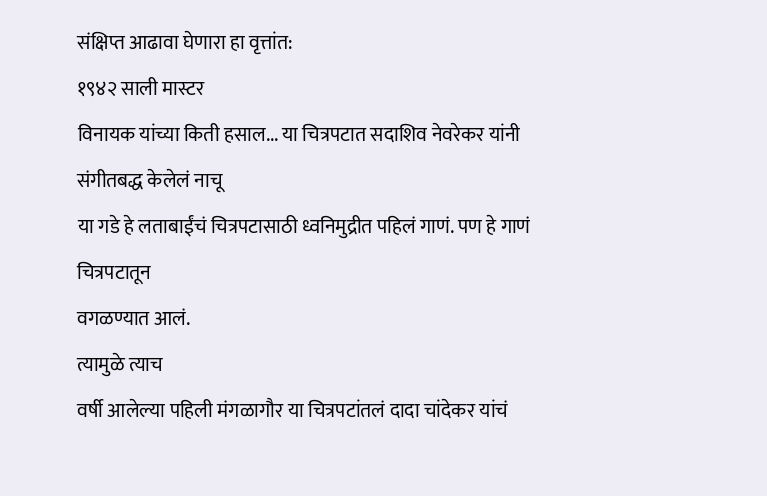संक्षिप्त आढावा घेणारा हा वृत्तांत:
१९४२ साली मास्टर
विनायक यांच्या किती हसाल... या चित्रपटात सदाशिव नेवरेकर यांनी संगीतबद्ध केलेलं नाचू
या गडे हे लताबाईंचं चित्रपटासाठी ध्वनिमुद्रीत पहिलं गाणं. पण हे गाणं चित्रपटातून
वगळण्यात आलं.
त्यामुळे त्याच
वर्षी आलेल्या पहिली मंगळागौर या चित्रपटांतलं दादा चांदेकर यांचं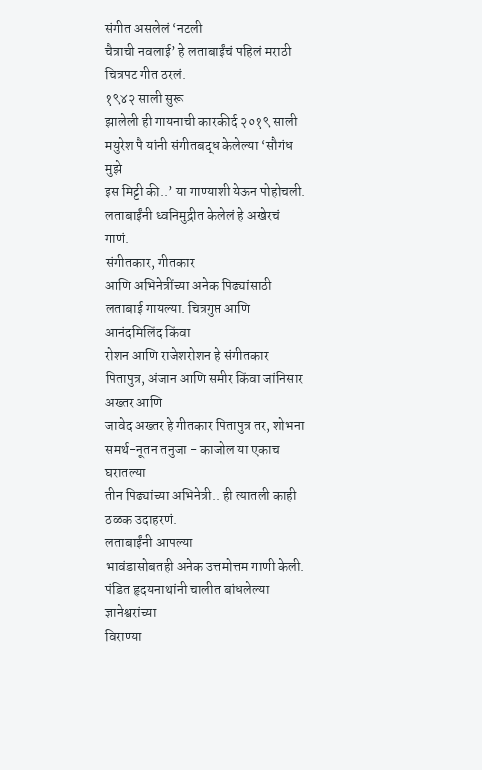संगीत असलेलं ‘नटली
चैत्राची नवलाई’ हे लताबाईंचं पहिलं मराठी चित्रपट गीत ठरलं.
१९४२ साली सुरू
झालेली ही गायनाची कारकीर्द २०१९ साली मयुरेश पै यांनी संगीतबद्ध केलेल्या ‘सौगंध मुझे
इस मिट्टी की..’ या गाण्याशी येऊन पोहोचली. लताबाईंनी ध्वनिमुद्रीत केलेलं हे अखेरचं
गाणं.
संगीतकार, गीतकार
आणि अभिनेत्रींच्या अनेक पिढ्यांसाठी लताबाई गायल्या. चित्रगुप्त आणि आनंदमिलिंद किंवा
रोशन आणि राजेशरोशन हे संगीतकार पितापुत्र, अंजान आणि समीर किंवा जांनिसार अख्तर आणि
जावेद अख्तर हे गीतकार पितापुत्र तर, शोभना समर्थ-नूतन तनुजा - काजोल या एकाच घरातल्या
तीन पिढ्यांच्या अभिनेत्री.. ही त्यातली काही ठळक उदाहरणं.
लताबाईंनी आपल्या
भावंडासोबतही अनेक उत्तमोत्तम गाणी केली. पंडित हृदयनाथांनी चालीत बांधलेल्या ज्ञानेश्वरांच्या
विराण्या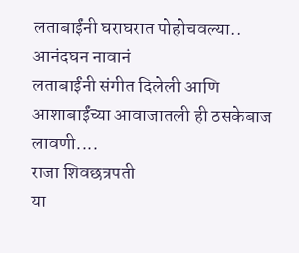लताबाईंनी घराघरात पोहोचवल्या..
आनंदघन नावानं
लताबाईंनी संगीत दिलेली आणि आशाबाईंच्या आवाजातली ही ठसकेबाज लावणी....
राजा शिवछत्रपती
या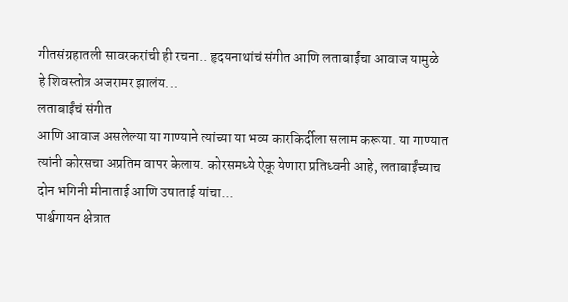गीतसंग्रहातली सावरकरांची ही रचना.. हृदयनाथांचं संगीत आणि लताबाईंचा आवाज यामुळे
हे शिवस्तोत्र अजरामर झालंय...
लताबाईंचं संगीत
आणि आवाज असलेल्या या गाण्याने त्यांच्या या भव्य कारकिर्दीला सलाम करूया. या गाण्यात
त्यांनी कोरसचा अप्रतिम वापर केलाय. कोरसमध्ये ऐकू येणारा प्रतिध्वनी आहे, लताबाईंच्याच
दोन भगिनी मीनाताई आणि उषाताई यांचा...
पार्श्वगायन क्षेत्रात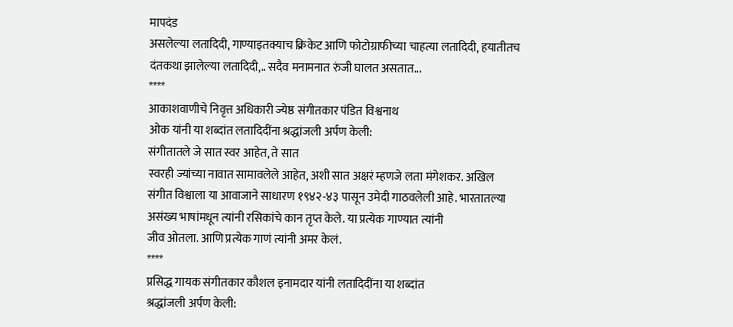मापदंड
असलेल्या लतादिदी, गाण्याइतक्याच क्रिकेट आणि फोटोग्राफीच्या चाहत्या लतादिदी, हयातीतच
दंतकथा झालेल्या लतादिदी,.. सदैव मनामनात रुंजी घालत असतात...
****
आकाशवाणीचे निवृत्त अधिकारी ज्येष्ठ संगीतकार पंडित विश्वनाथ
ओक यांनी या शब्दांत लतादिदींना श्रद्धांजली अर्पण केली:
संगीतातले जे सात स्वर आहेत, ते सात
स्वरही ज्यांच्या नावात सामावलेले आहेत, अशी सात अक्षरं म्हणजे लता मंगेशकर. अखिल
संगीत विश्वाला या आवाजाने साधारण १९४२-४३ पासून उमेदी गाठवलेली आहे. भारतातल्या
असंख्य भाषांमधून त्यांनी रसिकांचे कान तृप्त केले. या प्रत्येक गाण्यात त्यांनी
जीव ओतला. आणि प्रत्येक गाणं त्यांनी अमर केलं.
****
प्रसिद्ध गायक संगीतकार कौशल इनामदार यांनी लतादिदींना या शब्दांत
श्रद्धांजली अर्पण केली: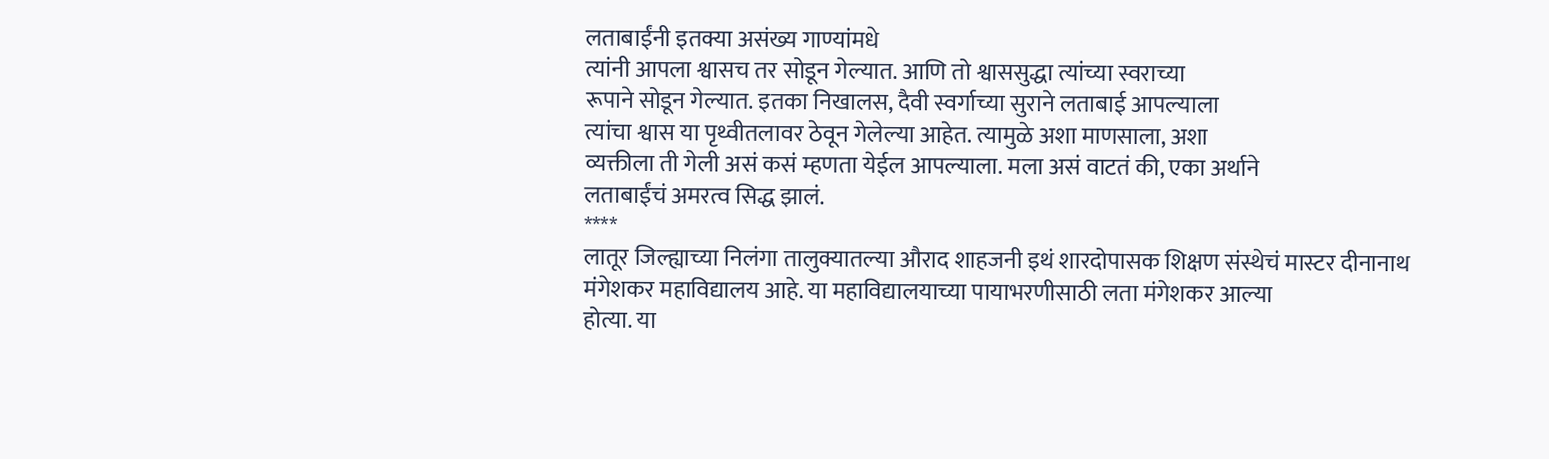लताबाईंनी इतक्या असंख्य गाण्यांमधे
त्यांनी आपला श्वासच तर सोडून गेल्यात. आणि तो श्वाससुद्धा त्यांच्या स्वराच्या
रूपाने सोडून गेल्यात. इतका निखालस, दैवी स्वर्गाच्या सुराने लताबाई आपल्याला
त्यांचा श्वास या पृथ्वीतलावर ठेवून गेलेल्या आहेत. त्यामुळे अशा माणसाला, अशा
व्यक्तीला ती गेली असं कसं म्हणता येईल आपल्याला. मला असं वाटतं की, एका अर्थाने
लताबाईंचं अमरत्व सिद्ध झालं.
****
लातूर जिल्ह्याच्या निलंगा तालुक्यातल्या औराद शाहजनी इथं शारदोपासक शिक्षण संस्थेचं मास्टर दीनानाथ
मंगेशकर महाविद्यालय आहे. या महाविद्यालयाच्या पायाभरणीसाठी लता मंगेशकर आल्या
होत्या. या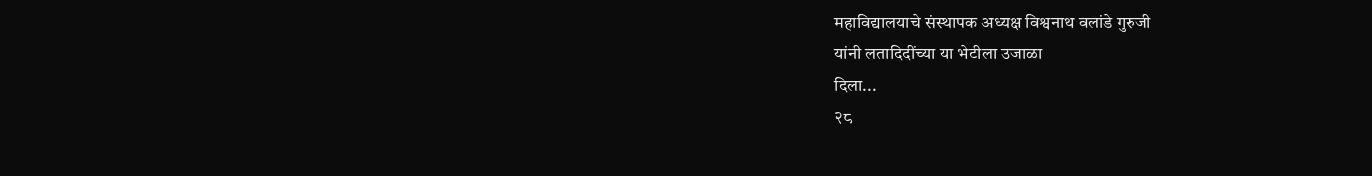महाविद्यालयाचे संस्थापक अध्यक्ष विश्वनाथ वलांडे गुरुजी
यांनी लतादिदींच्या या भेटीला उजाळा
दिला...
२८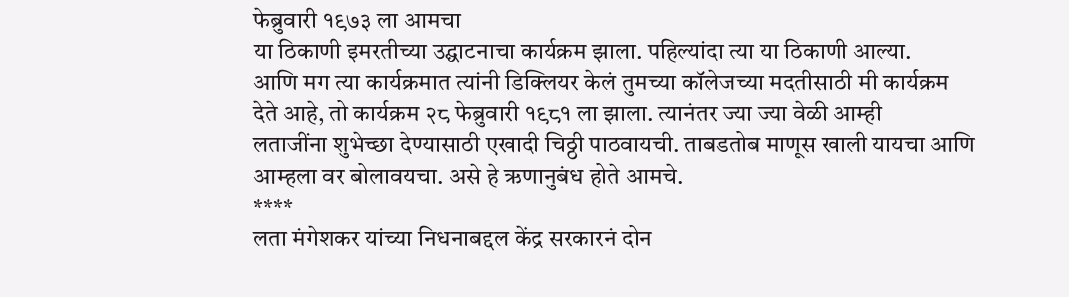फेब्रुवारी १९७३ ला आमचा
या ठिकाणी इमरतीच्या उद्घाटनाचा कार्यक्रम झाला. पहिल्यांदा त्या या ठिकाणी आल्या.
आणि मग त्या कार्यक्रमात त्यांनी डिक्लियर केलं तुमच्या कॉलेजच्या मदतीसाठी मी कार्यक्रम
देते आहे, तो कार्यक्रम २८ फेब्रुवारी १९८१ ला झाला. त्यानंतर ज्या ज्या वेळी आम्ही
लताजींना शुभेच्छा देण्यासाठी एखादी चिठ्ठी पाठवायची. ताबडतोब माणूस खाली यायचा आणि
आम्हला वर बोलावयचा. असे हे ऋणानुबंध होते आमचे.
****
लता मंगेशकर यांच्या निधनाबद्दल केंद्र सरकारनं दोन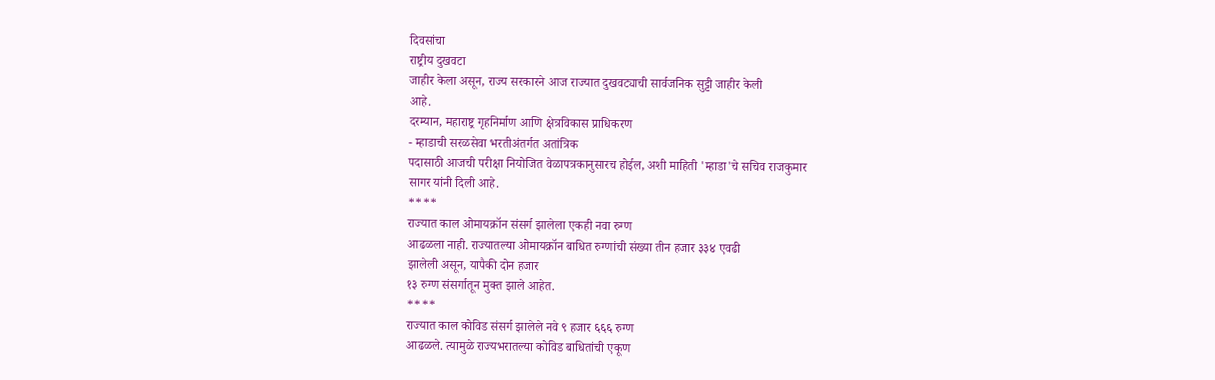दिवसांचा
राष्ट्रीय दुखवटा
जाहीर केला असून, राज्य सरकारने आज राज्यात दुखवट्याची सार्वजनिक सुट्टी जाहीर केली
आहे.
दरम्यान, महाराष्ट्र गृहनिर्माण आणि क्षेत्रविकास प्राधिकरण
- म्हाडाची सरळसेवा भरतीअंतर्गत अतांत्रिक
पदासाठी आजची परीक्षा नियोजित वेळापत्रकानुसारच होईल, अशी माहिती 'म्हाडा'चे सचिव राजकुमार
सागर यांनी दिली आहे.
****
राज्यात काल ओमायक्रॉन संसर्ग झालेला एकही नवा रुग्ण
आढळला नाही. राज्यातल्या ओमायक्रॉन बाधित रुग्णांची संख्या तीन हजार ३३४ एवढी
झालेली असून, यापैकी दोन हजार
१३ रुग्ण संसर्गातून मुक्त झाले आहेत.
****
राज्यात काल कोविड संसर्ग झालेले नवे ९ हजार ६६६ रुग्ण
आढळले. त्यामुळे राज्यभरातल्या कोविड बाधितांची एकूण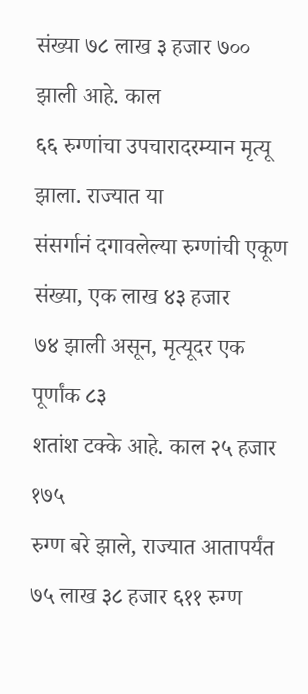संख्या ७८ लाख ३ हजार ७०० झाली आहे. काल
६६ रुग्णांचा उपचारादरम्यान मृत्यू झाला. राज्यात या
संसर्गानं दगावलेल्या रुग्णांची एकूण संख्या, एक लाख ४३ हजार
७४ झाली असून, मृत्यूदर एक पूर्णांक ८३
शतांश टक्के आहे. काल २५ हजार १७५
रुग्ण बरे झाले, राज्यात आतापर्यंत ७५ लाख ३८ हजार ६११ रुग्ण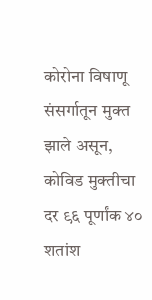कोरोना विषाणू संसर्गातून मुक्त
झाले असून, कोविड मुक्तीचा दर ९६ पूर्णांक ४० शतांश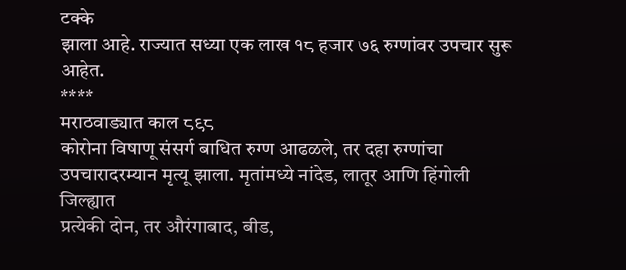टक्के
झाला आहे. राज्यात सध्या एक लाख १८ हजार ७६ रुग्णांवर उपचार सुरू आहेत.
****
मराठवाड्यात काल ८९८
कोरोना विषाणू संसर्ग बाधित रुग्ण आढळले, तर दहा रुग्णांचा
उपचारादरम्यान मृत्यू झाला. मृतांमध्ये नांदेड, लातूर आणि हिंगोली जिल्ह्यात
प्रत्येकी दोन, तर औरंगाबाद, बीड,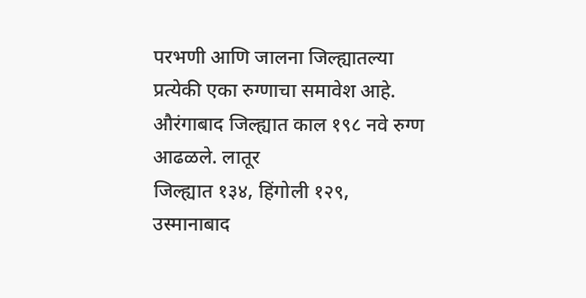परभणी आणि जालना जिल्ह्यातल्या
प्रत्येकी एका रुग्णाचा समावेश आहे.
औरंगाबाद जिल्ह्यात काल १९८ नवे रुग्ण आढळले. लातूर
जिल्ह्यात १३४, हिंगोली १२९,
उस्मानाबाद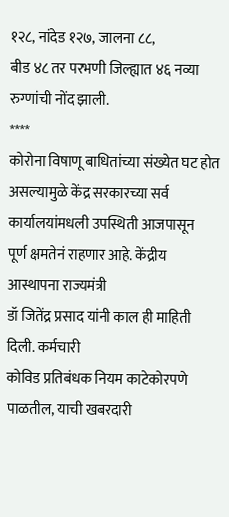१२८, नांदेड १२७, जालना ८८,
बीड ४८ तर परभणी जिल्ह्यात ४६ नव्या रुग्णांची नोंद झाली.
****
कोरोना विषाणू बाधितांच्या संख्येत घट होत असल्यामुळे केंद्र सरकारच्या सर्व कार्यालयांमधली उपस्थिती आजपासून
पूर्ण क्षमतेनं राहणार आहे. केंद्रीय आस्थापना राज्यमंत्री
डॉ जितेंद्र प्रसाद यांनी काल ही माहिती दिली. कर्मचारी
कोविड प्रतिबंधक नियम काटेकोरपणे पाळतील, याची खबरदारी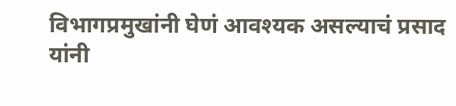विभागप्रमुखांनी घेणं आवश्यक असल्याचं प्रसाद यांनी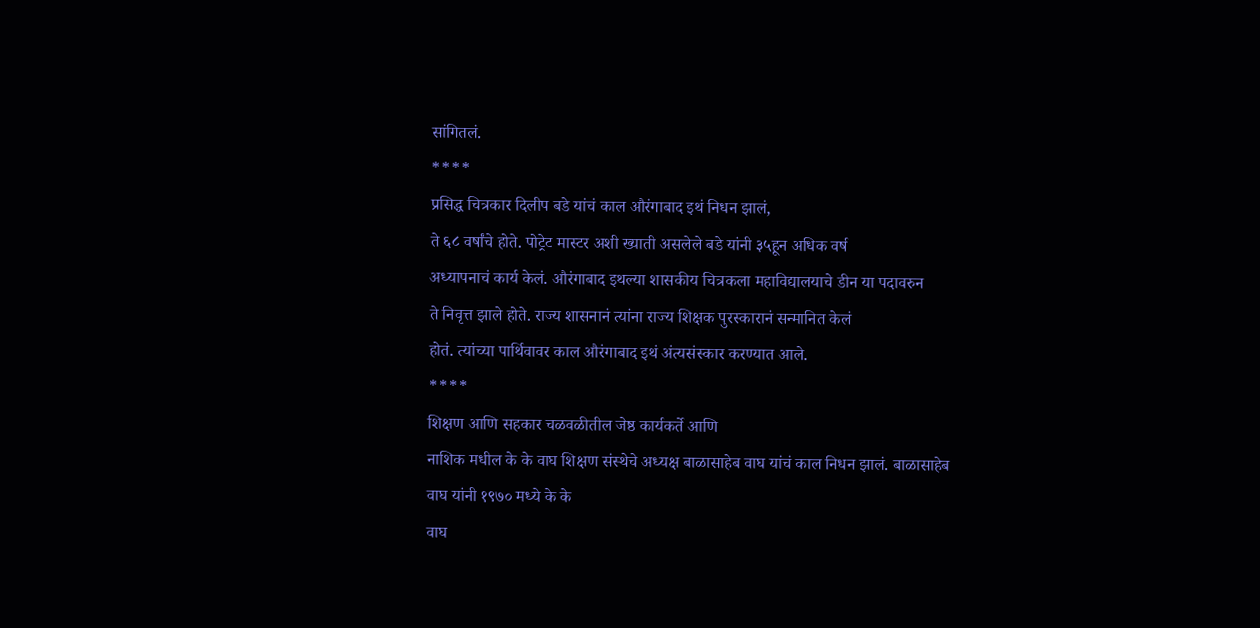सांगितलं.
****
प्रसिद्ध चित्रकार दिलीप बडे यांचं काल औरंगाबाद इथं निधन झालं,
ते ६८ वर्षांचे होते. पोट्रेट मास्टर अशी ख्याती असलेले बडे यांनी ३५हून अधिक वर्ष
अध्यापनाचं कार्य केलं. औरंगाबाद इथल्या शासकीय चित्रकला महाविद्यालयाचे डीन या पदावरुन
ते निवृत्त झाले होते. राज्य शासनानं त्यांना राज्य शिक्षक पुरस्कारानं सन्मानित केलं
होतं. त्यांच्या पार्थिवावर काल औरंगाबाद इथं अंत्यसंस्कार करण्यात आले.
****
शिक्षण आणि सहकार चळवळीतील जेष्ठ कार्यकर्ते आणि
नाशिक मधील के के वाघ शिक्षण संस्थेचे अध्यक्ष बाळासाहेब वाघ यांचं काल निधन झालं. बाळासाहेब
वाघ यांनी १९७० मध्ये के के
वाघ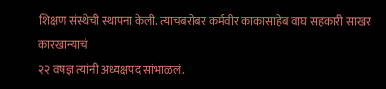शिक्षण संस्थेची स्थापना केली. त्याचबरोबर कर्मवीर काकासाहेब वाघ सहकारी साखर कारखान्याचं
२२ वषज्ञ त्यांनी अध्यक्षपद सांभाळलं.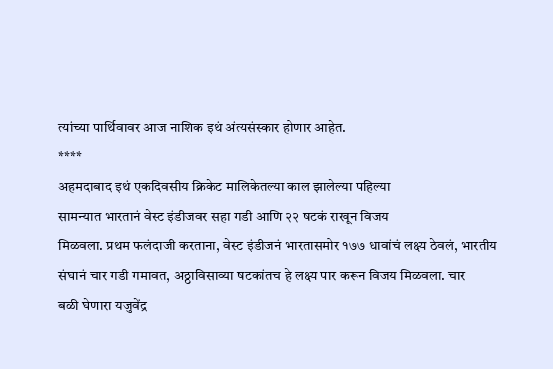त्यांच्या पार्थिवावर आज नाशिक इथं अंत्यसंस्कार होणार आहेत.
****
अहमदाबाद इथं एकदिवसीय क्रिकेट मालिकेतल्या काल झालेल्या पहिल्या
सामन्यात भारतानं वेस्ट इंडीजवर सहा गडी आणि २२ षटकं राखून विजय
मिळवला. प्रथम फलंदाजी करताना, वेस्ट इंडीजनं भारतासमोर १७७ धावांचं लक्ष्य ठेवलं, भारतीय
संघानं चार गडी गमावत, अठ्ठाविसाव्या षटकांतच हे लक्ष्य पार करून विजय मिळवला. चार
बळी घेणारा यजुवेंद्र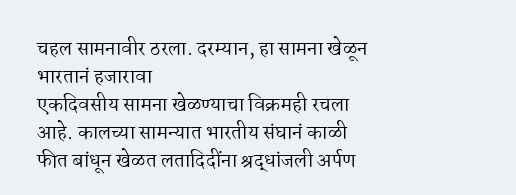चहल सामनावीर ठरला. दरम्यान, हा सामना खेळून भारतानं हजारावा
एकदिवसीय सामना खेळण्याचा विक्रमही रचला आहे. कालच्या सामन्यात भारतीय संघानं काळी
फीत बांधून खेळत लतादिदींना श्रद्धांजली अर्पण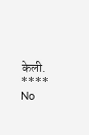केली.
****
No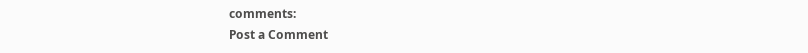comments:
Post a Comment